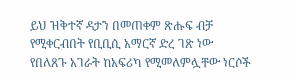ይህ ዝቅተኛ ዳታን በመጠቀም ጽሑፍ ብቻ የሚቀርብበት የቢቢሲ አማርኛ ድረ ገጽ ነው
የበለጸጉ አገራት ከአፍሪካ የሚመለምሏቸው ነርሶች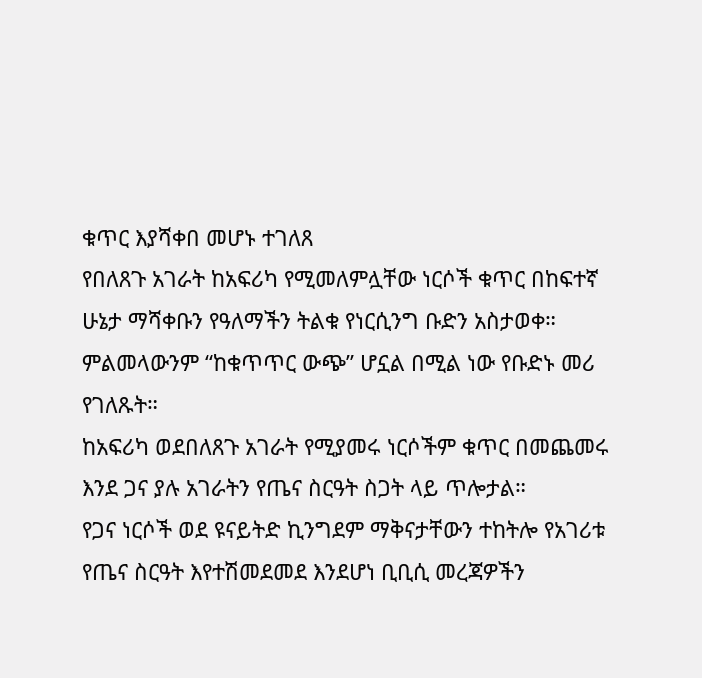ቁጥር እያሻቀበ መሆኑ ተገለጸ
የበለጸጉ አገራት ከአፍሪካ የሚመለምሏቸው ነርሶች ቁጥር በከፍተኛ ሁኔታ ማሻቀቡን የዓለማችን ትልቁ የነርሲንግ ቡድን አስታወቀ።
ምልመላውንም “ከቁጥጥር ውጭ” ሆኗል በሚል ነው የቡድኑ መሪ የገለጹት።
ከአፍሪካ ወደበለጸጉ አገራት የሚያመሩ ነርሶችም ቁጥር በመጨመሩ እንደ ጋና ያሉ አገራትን የጤና ስርዓት ስጋት ላይ ጥሎታል።
የጋና ነርሶች ወደ ዩናይትድ ኪንግደም ማቅናታቸውን ተከትሎ የአገሪቱ የጤና ስርዓት እየተሽመደመደ እንደሆነ ቢቢሲ መረጃዎችን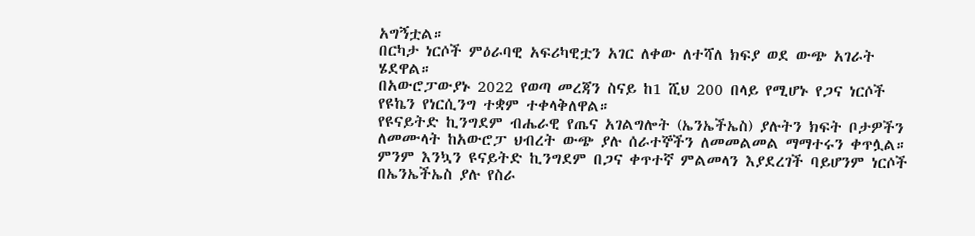አግኝቷል።
በርካታ ነርሶች ምዕራባዊ አፍሪካዊቷን አገር ለቀው ለተሻለ ክፍያ ወደ ውጭ አገራት ሄደዋል።
በአውሮፓውያኑ 2022 የወጣ መረጃን ስናይ ከ1 ሺህ 200 በላይ የሚሆኑ የጋና ነርሶች የዩኬን የነርሲንግ ተቋም ተቀላቅለዋል።
የዩናይትድ ኪንግደም ብሔራዊ የጤና አገልግሎት (ኤንኤችኤስ) ያሉትን ክፍት ቦታዎችን ለመሙላት ከአውሮፓ ህብረት ውጭ ያሉ ሰራተኞችን ለመመልመል ማማተሩን ቀጥሏል።
ምንም እንኳን ዩናይትድ ኪንግደም በጋና ቀጥተኛ ምልመላን እያደረገች ባይሆንም ነርሶች በኤንኤችኤስ ያሉ የስራ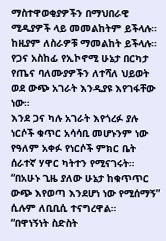ማስተዋወቂያዎችን በማህበራዊ ሚዲያዎች ላይ መመልከትም ይችላሉ። ከዚያም ለስራዎቹ ማመልከት ይችላሉ።
የጋና አስከፊ የኢኮኖሚ ሁኔታ በርካታ የጤና ባለሙያዎችን ለተሻለ ህይወት ወደ ውጭ አገራት እንዲያዩ እየገፋቸው ነው።
እንደ ጋና ካሉ አገራት እየጎረፉ ያሉ ነርሶች ቁጥር አሳሳቢ መሆኑንም ነው የዓለም አቀፉ የነርሶች ምክር ቤት ሰራተኛ ሃዋር ካትተን የሚናገሩት።
“በአሁኑ ጊዜ ያለው ሁኔታ ከቁጥጥር ውጭ እየወጣ እንደሆነ ነው የሚሰማኝ” ሲሉም ለቢቢሲ ተናግረዋል።
“በዋነኝነት ስድስት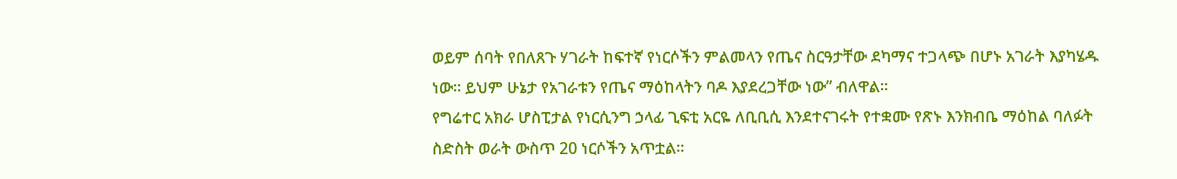ወይም ሰባት የበለጸጉ ሃገራት ከፍተኛ የነርሶችን ምልመላን የጤና ስርዓታቸው ደካማና ተጋላጭ በሆኑ አገራት እያካሄዱ ነው። ይህም ሁኔታ የአገራቱን የጤና ማዕከላትን ባዶ እያደረጋቸው ነው” ብለዋል።
የግሬተር አክራ ሆስፒታል የነርሲንግ ኃላፊ ጊፍቲ አርዬ ለቢቢሲ እንደተናገሩት የተቋሙ የጽኑ እንክብቤ ማዕከል ባለፉት ስድስት ወራት ውስጥ 20 ነርሶችን አጥቷል።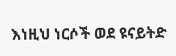እነዚህ ነርሶች ወደ ዩናይትድ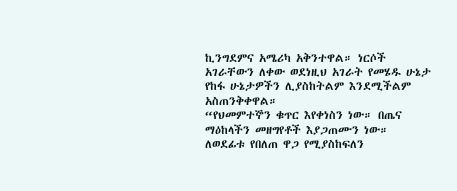ኪንግደምና አሜሪካ አቅንተዋል። ነርሶች አገራቸውን ለቀው ወደነዚህ አገራት የመሄዱ ሁኔታ የከፋ ሁኔታዎችን ሊያስከትልም እንደሚችልም አስጠንቅቀዋል።
“የህመምተኞን ቁጥር እየቀነስን ነው። በጤና ማዕከላችን መዘግየቶች እያጋጠሙን ነው። ለወደፊቱ የበለጠ ዋጋ የሚያስከፍለን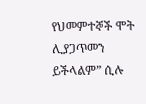የህመምተኞች ሞት ሊያጋጥመን ይችላልም” ሲሉ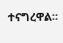ተናግረዋል።